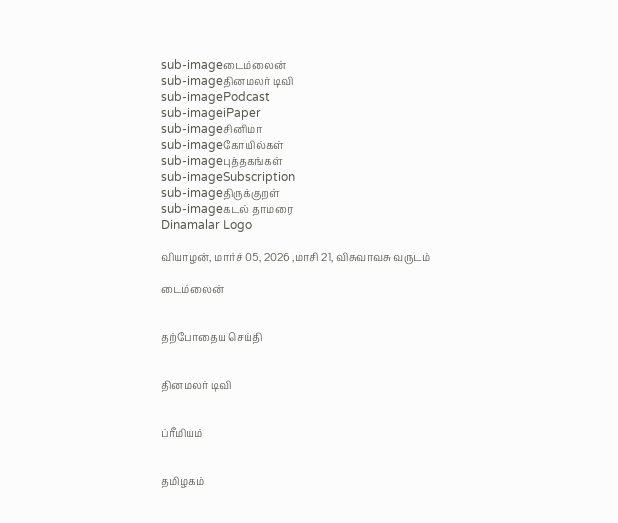sub-imageடைம்லைன்
sub-imageதினமலர் டிவி
sub-imagePodcast
sub-imageiPaper
sub-imageசினிமா
sub-imageகோயில்கள்
sub-imageபுத்தகங்கள்
sub-imageSubscription
sub-imageதிருக்குறள்
sub-imageகடல் தாமரை
Dinamalar Logo

வியாழன், மார்ச் 05, 2026 ,மாசி 21, விசுவாவசு வருடம்

டைம்லைன்


தற்போதைய செய்தி


தினமலர் டிவி


ப்ரீமியம்


தமிழகம்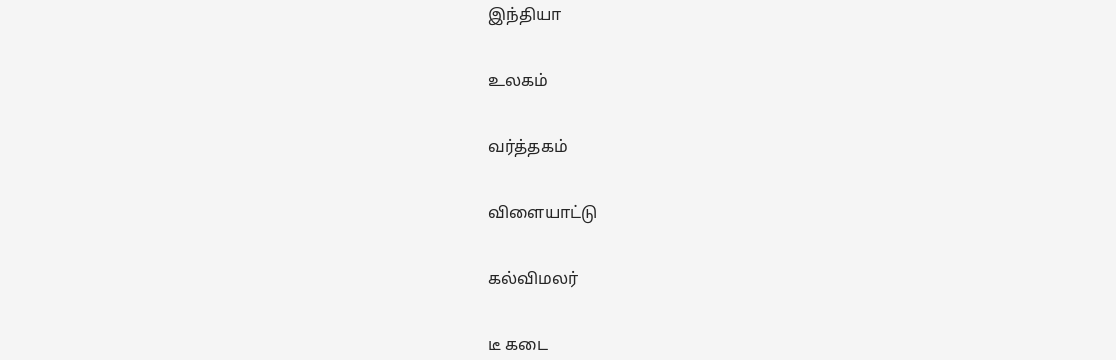இந்தியா


உலகம்


வர்த்தகம்


விளையாட்டு


கல்விமலர்


டீ கடை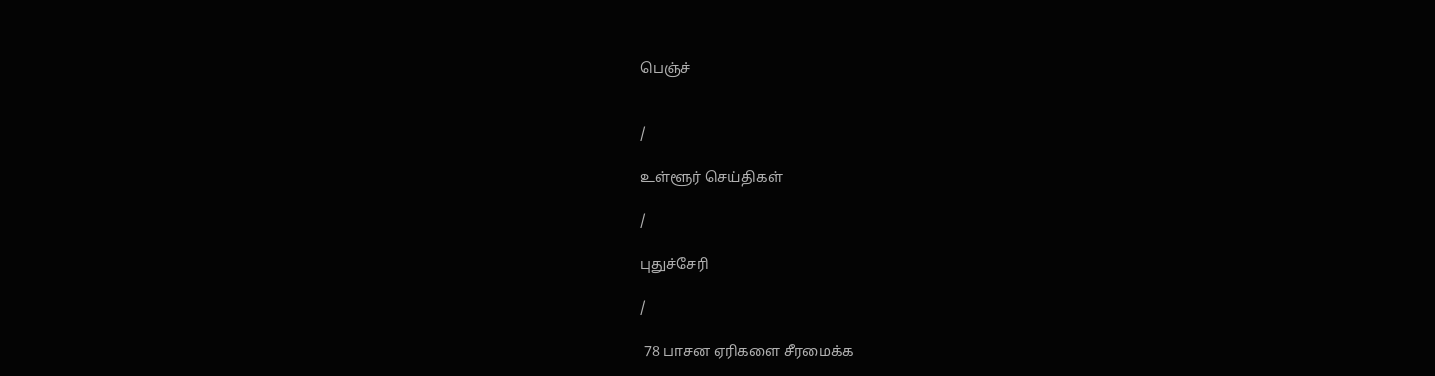பெஞ்ச்


/

உள்ளூர் செய்திகள்

/

புதுச்சேரி

/

 78 பாசன ஏரிகளை சீரமைக்க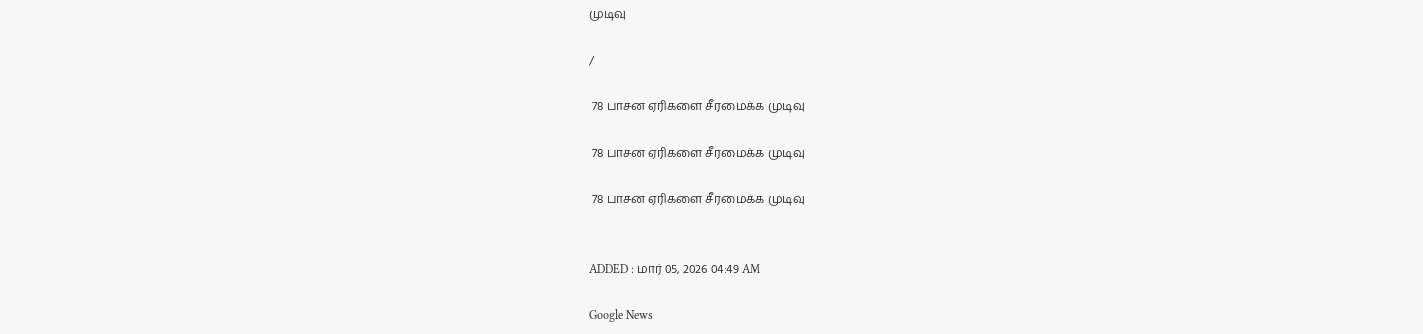முடிவு

/

 78 பாசன ஏரிகளை சீரமைக்க முடிவு

 78 பாசன ஏரிகளை சீரமைக்க முடிவு

 78 பாசன ஏரிகளை சீரமைக்க முடிவு


ADDED : மார் 05, 2026 04:49 AM

Google News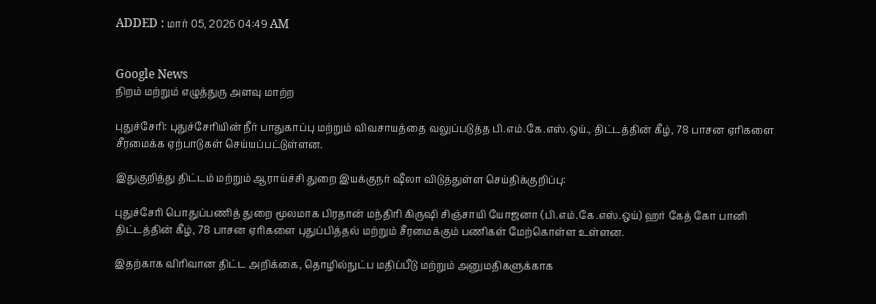ADDED : மார் 05, 2026 04:49 AM


Google News
நிறம் மற்றும் எழுத்துரு அளவு மாற்ற

புதுச்சேரி: புதுச்சேரியின் நீர் பாதுகாப்பு மற்றும் விவசாயத்தை வலுப்படுத்த பி.எம்.கே.எஸ்.ஒய்., திட்டத்தின் கீழ், 78 பாசன ஏரிகளை சீரமைக்க ஏற்பாடுகள் செய்யப்பட்டுள்ளன.

இதுகுறித்து திட்டம் மற்றும் ஆராய்ச்சி துறை இயக்குநர் ஷீலா விடுத்துள்ள செய்திக்குறிப்பு:

புதுச்சேரி பொதுப்பணித் துறை மூலமாக பிரதான் மந்திரி கிருஷி சிஞ்சாயி யோஜனா (பி.எம்.கே.எஸ்.ஒய்) ஹர் கேத் கோ பானி திட்டத்தின் கீழ், 78 பாசன ஏரிகளை புதுப்பித்தல் மற்றும் சீரமைக்கும் பணிகள் மேற்கொள்ள உள்ளன.

இதற்காக விரிவான திட்ட அறிக்கை, தொழில்நுட்ப மதிப்பீடு மற்றும் அனுமதிகளுக்காக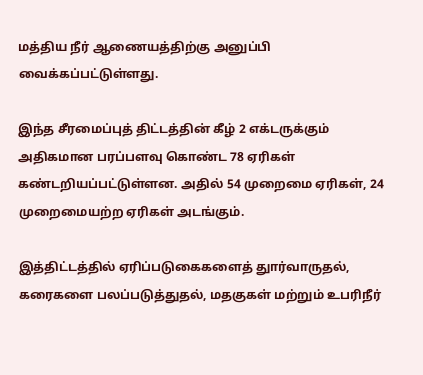மத்திய நீர் ஆணையத்திற்கு அனுப்பி வைக்கப்பட்டுள்ளது.

இந்த சீரமைப்புத் திட்டத்தின் கீழ் 2 எக்டருக்கும் அதிகமான பரப்பளவு கொண்ட 78 ஏரிகள் கண்டறியப்பட்டுள்ளன. அதில் 54 முறைமை ஏரிகள், 24 முறைமையற்ற ஏரிகள் அடங்கும்.

இத்திட்டத்தில் ஏரிப்படுகைகளைத் துார்வாருதல், கரைகளை பலப்படுத்துதல், மதகுகள் மற்றும் உபரிநீர்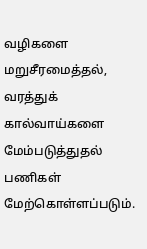வழிகளை மறுசீரமைத்தல், வரத்துக் கால்வாய்களை மேம்படுத்துதல் பணிகள் மேற்கொள்ளப்படும்.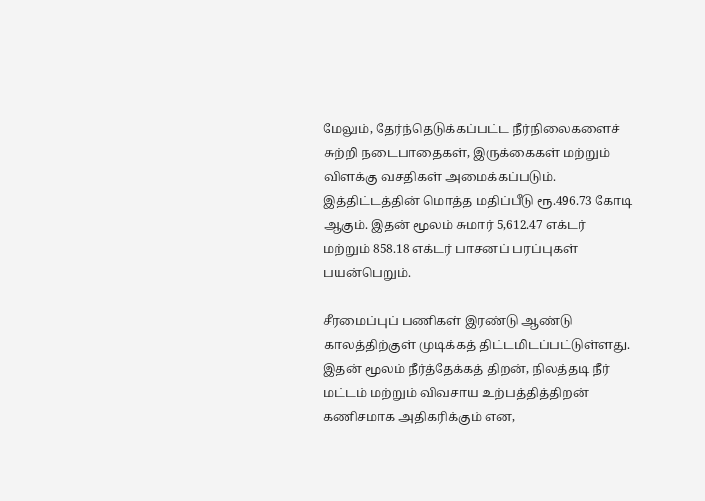மேலும், தேர்ந்தெடுக்கப்பட்ட நீர்நிலைகளைச் சுற்றி நடைபாதைகள், இருக்கைகள் மற்றும் விளக்கு வசதிகள் அமைக்கப்படும். இத்திட்டத்தின் மொத்த மதிப்பீடு ரூ.496.73 கோடி ஆகும். இதன் மூலம் சுமார் 5,612.47 எக்டர் மற்றும் 858.18 எக்டர் பாசனப் பரப்புகள் பயன்பெறும்.

சீரமைப்புப் பணிகள் இரண்டு ஆண்டு காலத்திற்குள் முடிக்கத் திட்டமிடப்பட்டுள்ளது. இதன் மூலம் நீர்த்தேக்கத் திறன், நிலத்தடி நீர் மட்டம் மற்றும் விவசாய உற்பத்தித்திறன் கணிசமாக அதிகரிக்கும் என,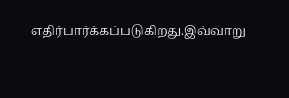எதிர்பார்க்கப்படுகிறது.இவ்வாறு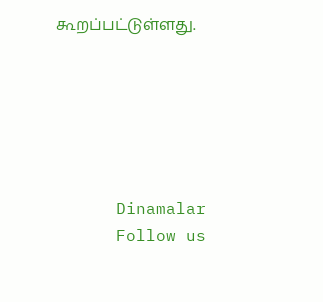கூறப்பட்டுள்ளது.






      Dinamalar
      Follow us